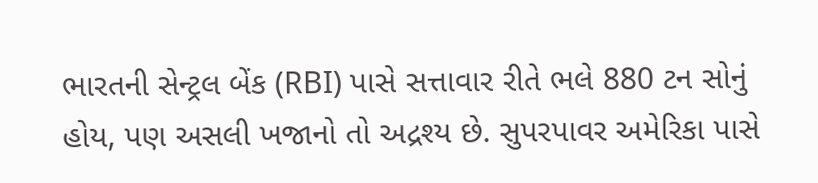ભારતની સેન્ટ્રલ બેંક (RBI) પાસે સત્તાવાર રીતે ભલે 880 ટન સોનું હોય, પણ અસલી ખજાનો તો અદ્રશ્ય છે. સુપરપાવર અમેરિકા પાસે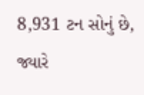8,931 ટન સોનું છે, જ્યારે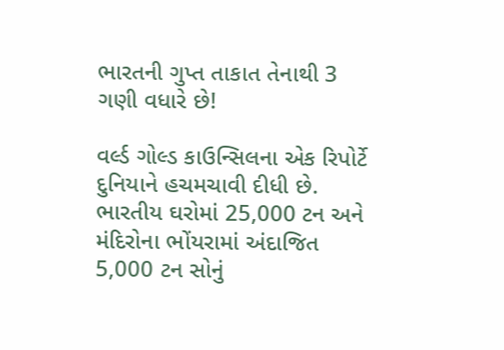ભારતની ગુપ્ત તાકાત તેનાથી 3 ગણી વધારે છે!

વર્લ્ડ ગોલ્ડ કાઉન્સિલના એક રિપોર્ટે દુનિયાને હચમચાવી દીધી છે. ભારતીય ઘરોમાં 25,000 ટન અને મંદિરોના ભોંયરામાં અંદાજિત 5,000 ટન સોનું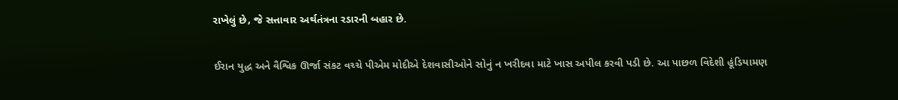રાખેલું છે, જે સત્તાવાર અર્થતંત્રના રડારની બહાર છે.

ઈરાન યુદ્ધ અને વૈશ્વિક ઊર્જા સંકટ વચ્ચે પીએમ મોદીએ દેશવાસીઓને સોનું ન ખરીદવા માટે ખાસ અપીલ કરવી પડી છે. આ પાછળ વિદેશી હૂંડિયામણ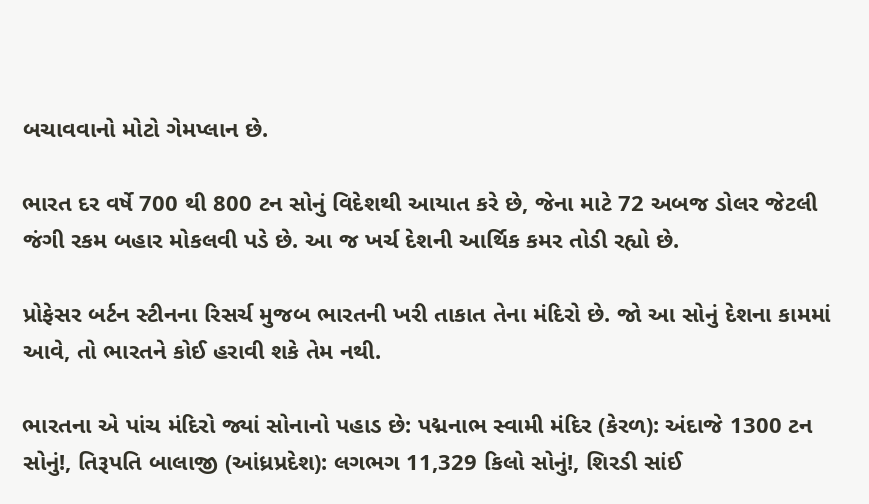બચાવવાનો મોટો ગેમપ્લાન છે.

ભારત દર વર્ષે 700 થી 800 ટન સોનું વિદેશથી આયાત કરે છે, જેના માટે 72 અબજ ડોલર જેટલી જંગી રકમ બહાર મોકલવી પડે છે. આ જ ખર્ચ દેશની આર્થિક કમર તોડી રહ્યો છે.

પ્રોફેસર બર્ટન સ્ટીનના રિસર્ચ મુજબ ભારતની ખરી તાકાત તેના મંદિરો છે. જો આ સોનું દેશના કામમાં આવે, તો ભારતને કોઈ હરાવી શકે તેમ નથી.

ભારતના એ પાંચ મંદિરો જ્યાં સોનાનો પહાડ છે: પદ્મનાભ સ્વામી મંદિર (કેરળ): અંદાજે 1300 ટન સોનું!, તિરૂપતિ બાલાજી (આંધ્રપ્રદેશ): લગભગ 11,329 કિલો સોનું!, શિરડી સાંઈ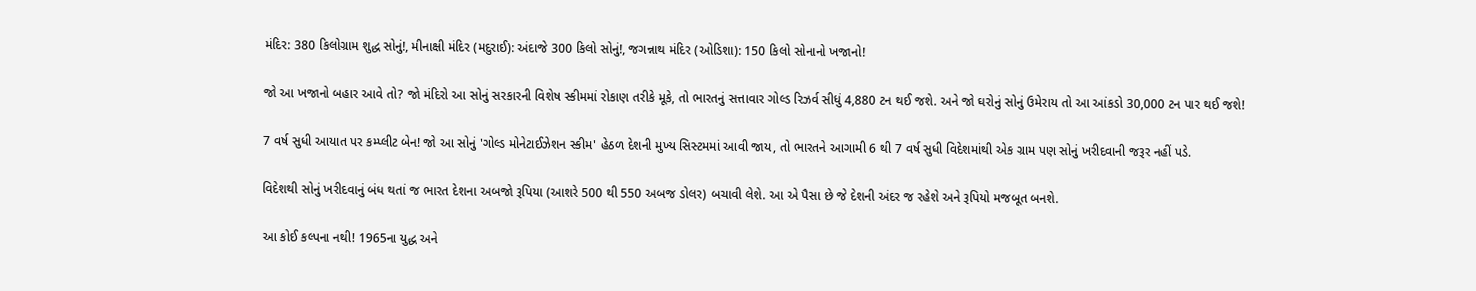મંદિર: 380 કિલોગ્રામ શુદ્ધ સોનું!, મીનાક્ષી મંદિર (મદુરાઈ): અંદાજે 300 કિલો સોનું!, જગન્નાથ મંદિર (ઓડિશા): 150 કિલો સોનાનો ખજાનો!

જો આ ખજાનો બહાર આવે તો? જો મંદિરો આ સોનું સરકારની વિશેષ સ્કીમમાં રોકાણ તરીકે મૂકે, તો ભારતનું સત્તાવાર ગોલ્ડ રિઝર્વ સીધું 4,880 ટન થઈ જશે. અને જો ઘરોનું સોનું ઉમેરાય તો આ આંકડો 30,000 ટન પાર થઈ જશે!

7 વર્ષ સુધી આયાત પર કમ્પ્લીટ બેન! જો આ સોનું 'ગોલ્ડ મોનેટાઈઝેશન સ્કીમ' હેઠળ દેશની મુખ્ય સિસ્ટમમાં આવી જાય, તો ભારતને આગામી 6 થી 7 વર્ષ સુધી વિદેશમાંથી એક ગ્રામ પણ સોનું ખરીદવાની જરૂર નહીં પડે.

વિદેશથી સોનું ખરીદવાનું બંધ થતાં જ ભારત દેશના અબજો રૂપિયા (આશરે 500 થી 550 અબજ ડોલર) બચાવી લેશે. આ એ પૈસા છે જે દેશની અંદર જ રહેશે અને રૂપિયો મજબૂત બનશે.

આ કોઈ કલ્પના નથી! 1965ના યુદ્ધ અને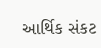આર્થિક સંકટ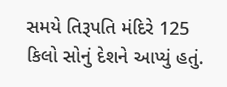સમયે તિરૂપતિ મંદિરે 125 કિલો સોનું દેશને આપ્યું હતું.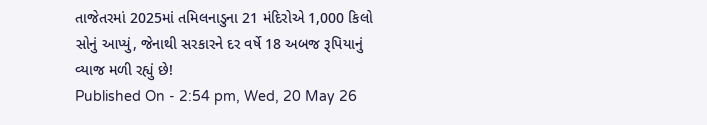તાજેતરમાં 2025માં તમિલનાડુના 21 મંદિરોએ 1,000 કિલો સોનું આપ્યું, જેનાથી સરકારને દર વર્ષે 18 અબજ રૂપિયાનું વ્યાજ મળી રહ્યું છે!
Published On - 2:54 pm, Wed, 20 May 26